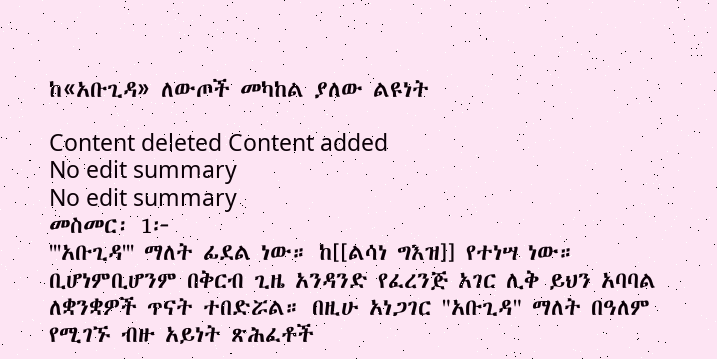ከ«አቡጊዳ» ለውጦች መካከል ያለው ልዩነት

Content deleted Content added
No edit summary
No edit summary
መስመር፡ 1፦
'''አቡጊዳ''' ማለት ፊደል ነው። ከ[[ልሳነ ግእዝ]] የተነሣ ነው። ቢሆነምቢሆንም በቅርብ ጊዜ አንዳንድ የፈረንጅ አገር ሊቅ ይህን አባባል ለቋንቋዎች ጥናት ተበድሯል። በዚሁ አነጋገር "አቡጊዳ" ማለት በዓለም የሚገኙ ብዙ አይነት ጽሕፈቶች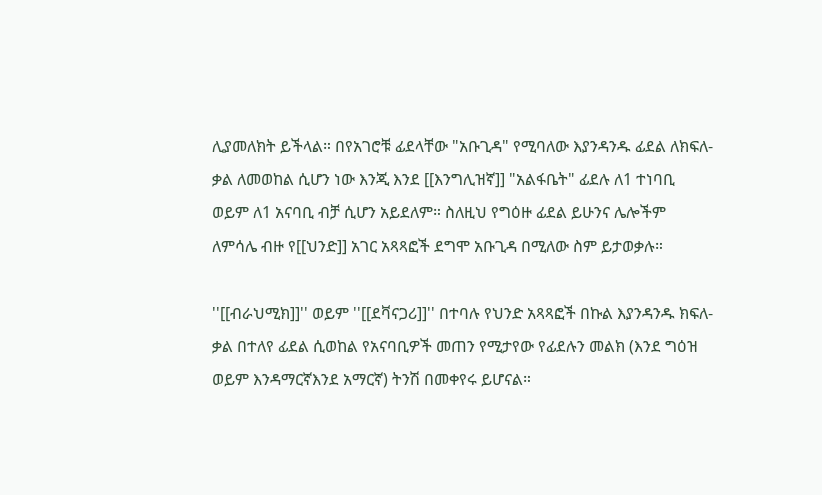ሊያመለክት ይችላል። በየአገሮቹ ፊደላቸው "አቡጊዳ" የሚባለው እያንዳንዱ ፊደል ለክፍለ-ቃል ለመወከል ሲሆን ነው እንጂ እንደ [[እንግሊዝኛ]] "አልፋቤት" ፊደሉ ለ1 ተነባቢ ወይም ለ1 አናባቢ ብቻ ሲሆን አይደለም። ስለዚህ የግዕዙ ፊደል ይሁንና ሌሎችም ለምሳሌ ብዙ የ[[ህንድ]] አገር አጻጻፎች ደግሞ አቡጊዳ በሚለው ስም ይታወቃሉ።

''[[ብራህሚክ]]'' ወይም ''[[ደቫናጋሪ]]'' በተባሉ የህንድ አጻጻፎች በኩል እያንዳንዱ ክፍለ-ቃል በተለየ ፊደል ሲወከል የአናባቢዎች መጠን የሚታየው የፊደሉን መልክ (እንደ ግዕዝ ወይም እንዳማርኛእንደ አማርኛ) ትንሽ በመቀየሩ ይሆናል።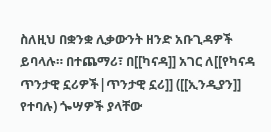ስለዚህ በቋንቋ ሊቃውንት ዘንድ አቡጊዳዎች ይባላሉ። በተጨማሪ፣ በ[[ካናዳ]] አገር ለ[[የካናዳ ጥንታዊ ኗሪዎች|ጥንታዊ ኗሪ]] ([[ኢንዲያን]] የተባሉ) ጐሣዎች ያላቸው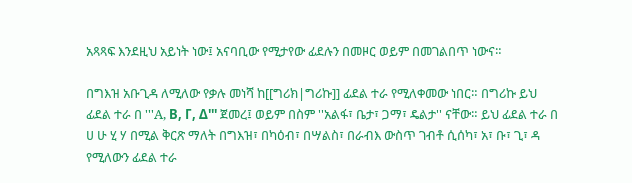አጻጻፍ እንደዚህ አይነት ነው፤ አናባቢው የሚታየው ፊደሉን በመዞር ወይም በመገልበጥ ነውና።

በግእዝ አቡጊዳ ለሚለው የቃሉ መነሻ ከ[[ግሪክ|ግሪኩ]] ፊደል ተራ የሚለቀመው ነበር። በግሪኩ ይህ ፊደል ተራ በ '''A, Β, Γ, Δ''' ጀመረ፤ ወይም በስም ''አልፋ፣ ቤታ፣ ጋማ፣ ዴልታ'' ናቸው። ይህ ፊደል ተራ በ ሀ ሁ ሂ ሃ በሚል ቅርጽ ማለት በግእዝ፣ በካዕብ፣ በሣልስ፣ በራብእ ውስጥ ገብቶ ሲሰካ፣ አ፣ ቡ፣ ጊ፣ ዳ የሚለውን ፊደል ተራ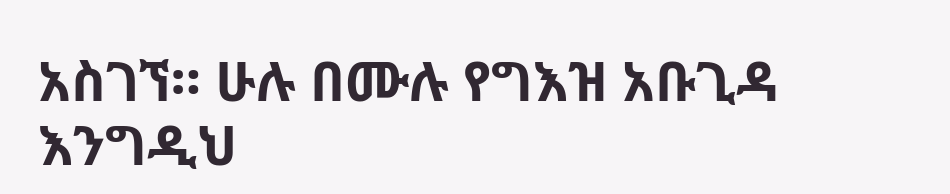አስገኘ። ሁሉ በሙሉ የግእዝ አቡጊዳ እንግዲህ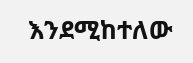እንደሚከተለው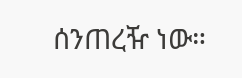ሰንጠረዥ ነው።